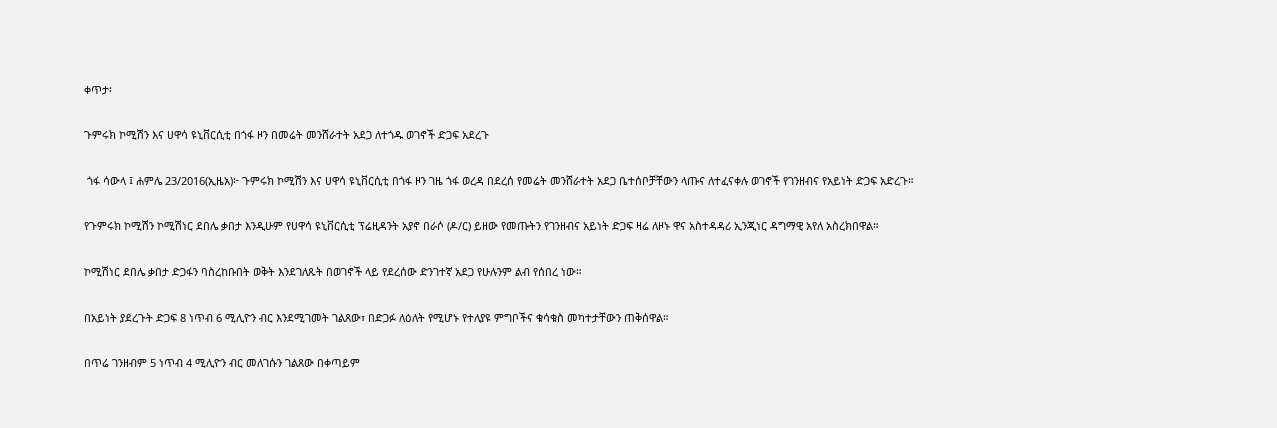ቀጥታ፡

ጉምሩክ ኮሚሽን እና ሀዋሳ ዩኒቨርሲቲ በጎፋ ዞን በመሬት መንሸራተት አደጋ ለተጎዱ ወገኖች ድጋፍ አደረጉ

 ጎፋ ሳውላ ፤ ሐምሌ 23/2016(ኢዜአ)፦ ጉምሩክ ኮሚሽን እና ሀዋሳ ዩኒቨርሲቲ በጎፋ ዞን ገዜ ጎፋ ወረዳ በደረሰ የመሬት መንሸራተት አደጋ ቤተሰቦቻቸውን ላጡና ለተፈናቀሉ ወገኖች የገንዘብና የአይነት ድጋፍ አድረጉ።

የጉምሩክ ኮሚሽን ኮሚሽነር ደበሌ ቃበታ እንዲሁም የሀዋሳ ዩኒቨርሲቲ ፕሬዚዳንት አያኖ በራሶ (ዶ/ር) ይዘው የመጡትን የገንዘብና አይነት ድጋፍ ዛሬ ለዞኑ ዋና አስተዳዳሪ ኢንጂነር ዳግማዊ አየለ አስረክበዋል።

ኮሚሽነር ደበሌ ቃበታ ድጋፋን ባስረከቡበት ወቅት እንደገለጹት በወገኖች ላይ የደረሰው ድንገተኛ አደጋ የሁሉንም ልብ የሰበረ ነው።

በአይነት ያደረጉት ድጋፍ 8 ነጥብ 6 ሚሊዮን ብር እንደሚገመት ገልጸው፣ በድጋፉ ለዕለት የሚሆኑ የተለያዩ ምግቦችና ቁሳቁስ መካተታቸውን ጠቅሰዋል።

በጥሬ ገንዘብም 5 ነጥብ 4 ሚሊዮን ብር መለገሱን ገልጸው በቀጣይም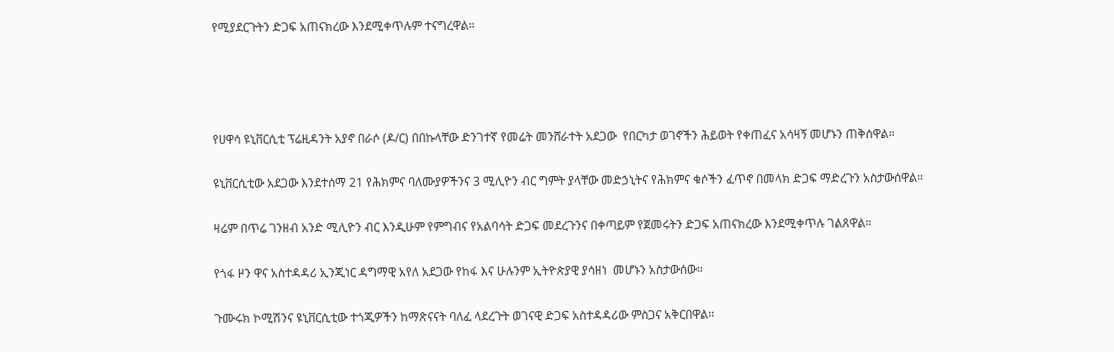የሚያደርጉትን ድጋፍ አጠናክረው እንደሚቀጥሉም ተናግረዋል።




የሀዋሳ ዩኒቨርሲቲ ፕሬዚዳንት አያኖ በራሶ (ዶ/ር) በበኩላቸው ድንገተኛ የመሬት መንሸራተት አደጋው  የበርካታ ወገኖችን ሕይወት የቀጠፈና አሳዛኝ መሆኑን ጠቅሰዋል።

ዩኒቨርሲቲው አደጋው እንደተሰማ 21 የሕክምና ባለሙያዎችንና 3 ሚሊዮን ብር ግምት ያላቸው መድኃኒትና የሕክምና ቁሶችን ፈጥኖ በመላክ ድጋፍ ማድረጉን አስታውሰዋል።

ዛሬም በጥሬ ገንዘብ አንድ ሚሊዮን ብር እንዲሁም የምግብና የአልባሳት ድጋፍ መደረጉንና በቀጣይም የጀመሩትን ድጋፍ አጠናክረው እንደሚቀጥሉ ገልጸዋል።

የጎፋ ዞን ዋና አስተዳዳሪ ኢንጂነር ዳግማዊ አየለ አደጋው የከፋ እና ሁሉንም ኢትዮጵያዊ ያሳዘነ  መሆኑን አስታውሰው።

ጉሙሩክ ኮሚሽንና ዩኒቨርሲቲው ተጎጂዎችን ከማጽናናት ባለፈ ላደረጉት ወገናዊ ድጋፍ አስተዳዳሪው ምስጋና አቅርበዋል።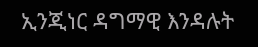ኢንጂነር ዳግማዊ እንዳሉት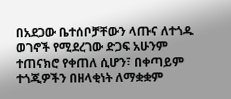በአደጋው ቤተሰቦቻቸውን ላጡና ለተጎዱ ወገኖች የሚደረገው ድጋፍ አሁንም ተጠናክሮ የቀጠለ ሲሆን፣ በቀጣይም ተጎጂዎችን በዘላቂነት ለማቋቋም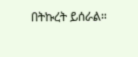በትኩረት ይሰራል።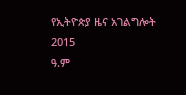የኢትዮጵያ ዜና አገልግሎት
2015
ዓ.ም